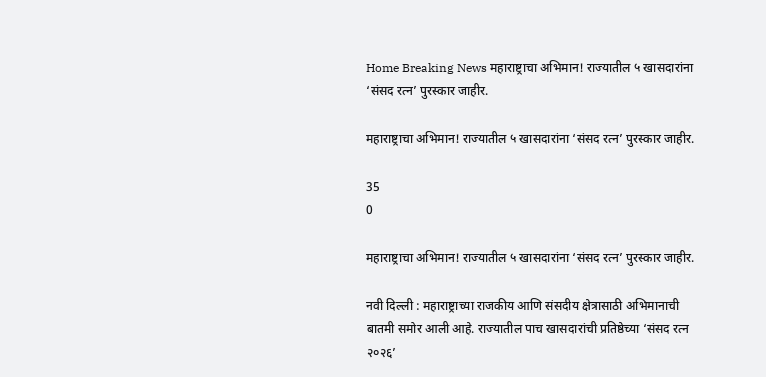Home Breaking News महाराष्ट्राचा अभिमान! राज्यातील ५ खासदारांना ‘संसद रत्न’ पुरस्कार जाहीर.

महाराष्ट्राचा अभिमान! राज्यातील ५ खासदारांना ‘संसद रत्न’ पुरस्कार जाहीर.

35
0

महाराष्ट्राचा अभिमान! राज्यातील ५ खासदारांना ‘संसद रत्न’ पुरस्कार जाहीर.

नवी दिल्ली : महाराष्ट्राच्या राजकीय आणि संसदीय क्षेत्रासाठी अभिमानाची बातमी समोर आली आहे. राज्यातील पाच खासदारांची प्रतिष्ठेच्या ‘संसद रत्न २०२६’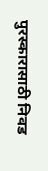पुरस्कारासाठी निवड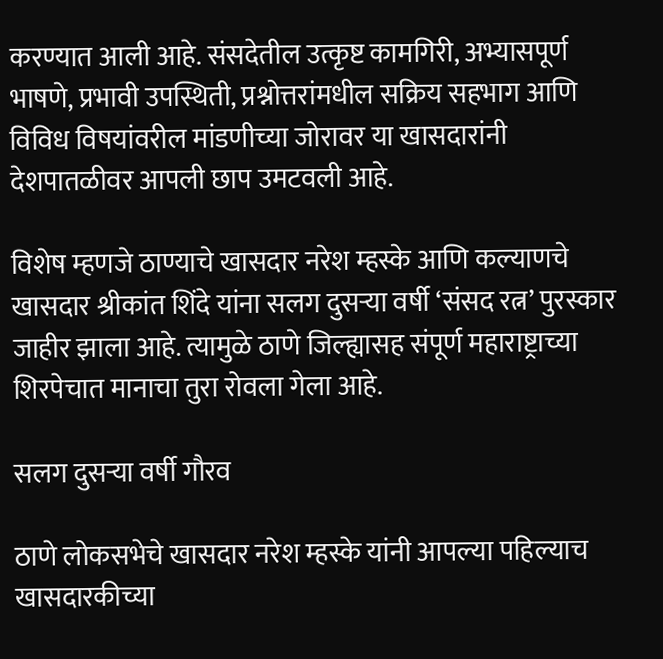करण्यात आली आहे. संसदेतील उत्कृष्ट कामगिरी, अभ्यासपूर्ण भाषणे, प्रभावी उपस्थिती, प्रश्नोत्तरांमधील सक्रिय सहभाग आणि विविध विषयांवरील मांडणीच्या जोरावर या खासदारांनी देशपातळीवर आपली छाप उमटवली आहे.

विशेष म्हणजे ठाण्याचे खासदार नरेश म्हस्के आणि कल्याणचे खासदार श्रीकांत शिंदे यांना सलग दुसऱ्या वर्षी ‘संसद रत्न’ पुरस्कार जाहीर झाला आहे. त्यामुळे ठाणे जिल्ह्यासह संपूर्ण महाराष्ट्राच्या शिरपेचात मानाचा तुरा रोवला गेला आहे.

सलग दुसऱ्या वर्षी गौरव

ठाणे लोकसभेचे खासदार नरेश म्हस्के यांनी आपल्या पहिल्याच खासदारकीच्या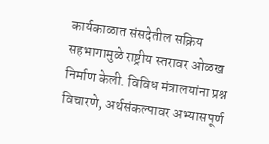कार्यकाळात संसदेतील सक्रिय सहभागामुळे राष्ट्रीय स्तरावर ओळख निर्माण केली. विविध मंत्रालयांना प्रश्न विचारणे, अर्थसंकल्पावर अभ्यासपूर्ण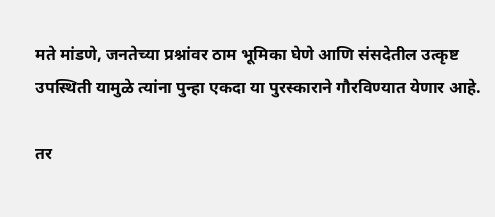मते मांडणे, जनतेच्या प्रश्नांवर ठाम भूमिका घेणे आणि संसदेतील उत्कृष्ट उपस्थिती यामुळे त्यांना पुन्हा एकदा या पुरस्काराने गौरविण्यात येणार आहे.

तर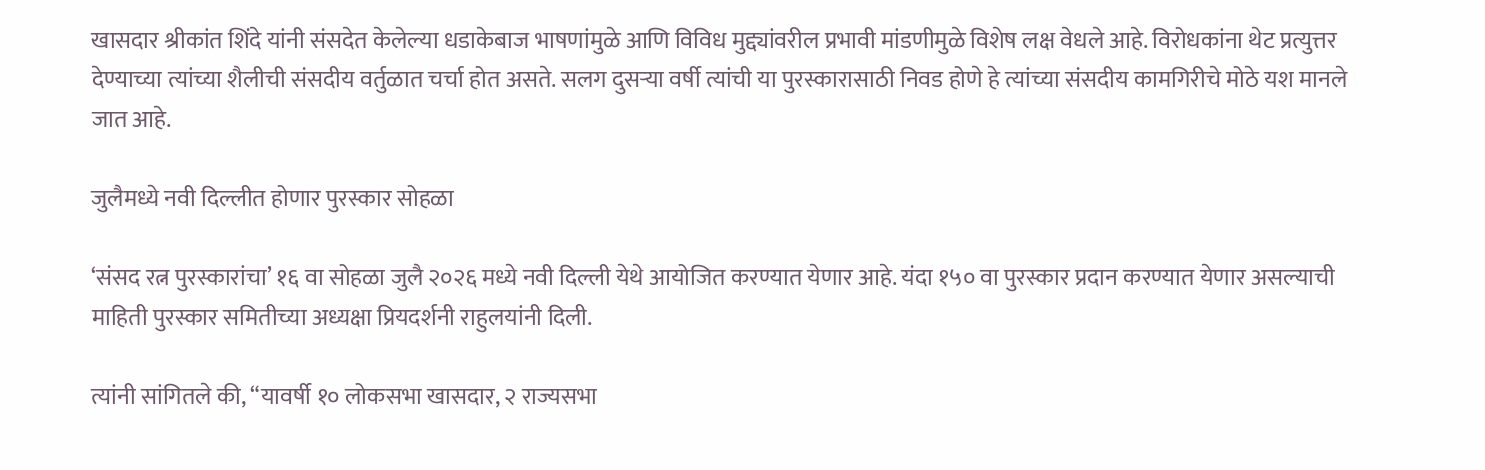खासदार श्रीकांत शिंदे यांनी संसदेत केलेल्या धडाकेबाज भाषणांमुळे आणि विविध मुद्द्यांवरील प्रभावी मांडणीमुळे विशेष लक्ष वेधले आहे. विरोधकांना थेट प्रत्युत्तर देण्याच्या त्यांच्या शैलीची संसदीय वर्तुळात चर्चा होत असते. सलग दुसऱ्या वर्षी त्यांची या पुरस्कारासाठी निवड होणे हे त्यांच्या संसदीय कामगिरीचे मोठे यश मानले जात आहे.

जुलैमध्ये नवी दिल्लीत होणार पुरस्कार सोहळा

‘संसद रत्न पुरस्कारांचा’ १६ वा सोहळा जुलै २०२६ मध्ये नवी दिल्ली येथे आयोजित करण्यात येणार आहे. यंदा १५० वा पुरस्कार प्रदान करण्यात येणार असल्याची माहिती पुरस्कार समितीच्या अध्यक्षा प्रियदर्शनी राहुलयांनी दिली.

त्यांनी सांगितले की, “यावर्षी १० लोकसभा खासदार, २ राज्यसभा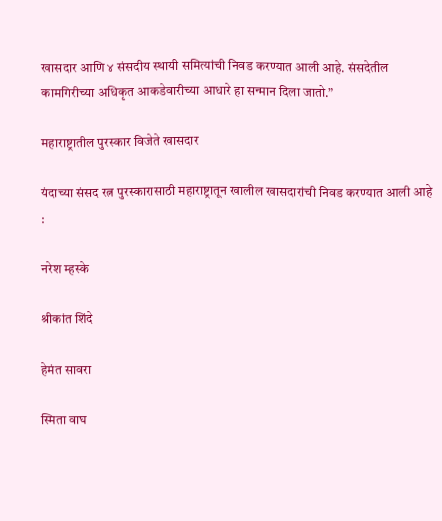खासदार आणि ४ संसदीय स्थायी समित्यांची निवड करण्यात आली आहे. संसदेतील कामगिरीच्या अधिकृत आकडेवारीच्या आधारे हा सन्मान दिला जातो.”

महाराष्ट्रातील पुरस्कार विजेते खासदार

यंदाच्या संसद रत्न पुरस्कारासाठी महाराष्ट्रातून खालील खासदारांची निवड करण्यात आली आहे :

नरेश म्हस्के

श्रीकांत शिंदे

हेमंत सावरा

स्मिता वाघ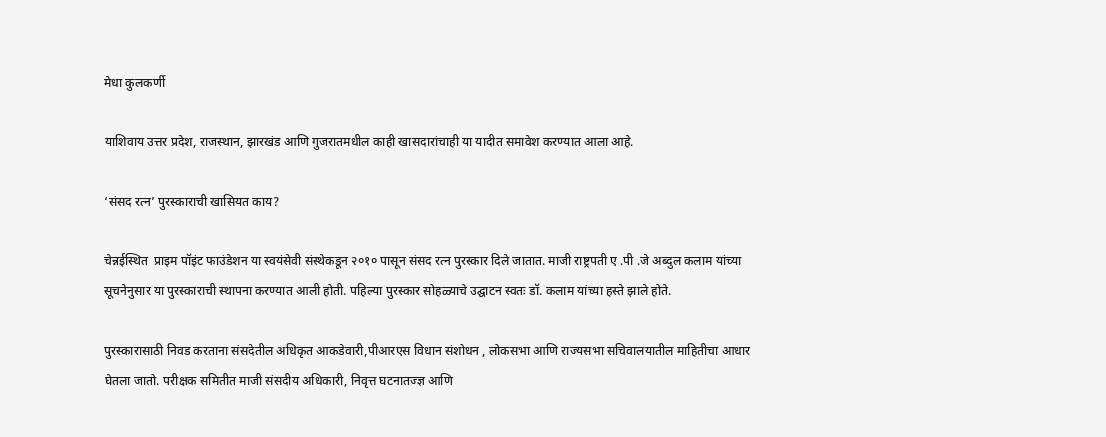मेधा कुलकर्णी

याशिवाय उत्तर प्रदेश, राजस्थान, झारखंड आणि गुजरातमधील काही खासदारांचाही या यादीत समावेश करण्यात आला आहे.

‘संसद रत्न’ पुरस्काराची खासियत काय?

चेन्नईस्थित  प्राइम पॉइंट फाउंडेशन या स्वयंसेवी संस्थेकडून २०१० पासून संसद रत्न पुरस्कार दिले जातात. माजी राष्ट्रपती ए .पी .जे अब्दुल कलाम यांच्या सूचनेनुसार या पुरस्काराची स्थापना करण्यात आली होती. पहिल्या पुरस्कार सोहळ्याचे उद्घाटन स्वतः डॉ. कलाम यांच्या हस्ते झाले होते.

पुरस्कारासाठी निवड करताना संसदेतील अधिकृत आकडेवारी,पीआरएस विधान संशोधन , लोकसभा आणि राज्यसभा सचिवालयातील माहितीचा आधार घेतला जातो. परीक्षक समितीत माजी संसदीय अधिकारी, निवृत्त घटनातज्ज्ञ आणि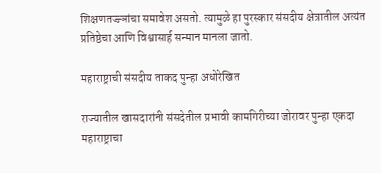शिक्षणतज्ज्ञांचा समावेश असतो. त्यामुळे हा पुरस्कार संसदीय क्षेत्रातील अत्यंत प्रतिष्ठेचा आणि विश्वासार्ह सन्मान मानला जातो.

महाराष्ट्राची संसदीय ताकद पुन्हा अधोरेखित

राज्यातील खासदारांनी संसदेतील प्रभावी कामगिरीच्या जोरावर पुन्हा एकदा महाराष्ट्राचा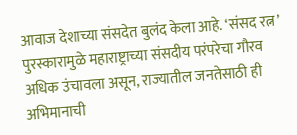आवाज देशाच्या संसदेत बुलंद केला आहे. ‘संसद रत्न’ पुरस्कारामुळे महाराष्ट्राच्या संसदीय परंपरेचा गौरव अधिक उंचावला असून, राज्यातील जनतेसाठी ही अभिमानाची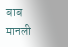बाब मानली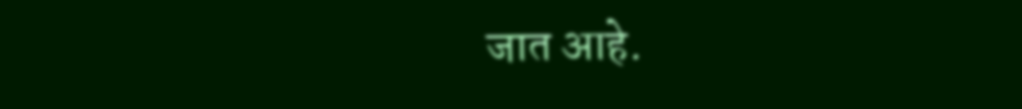जात आहे.